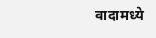वादामध्ये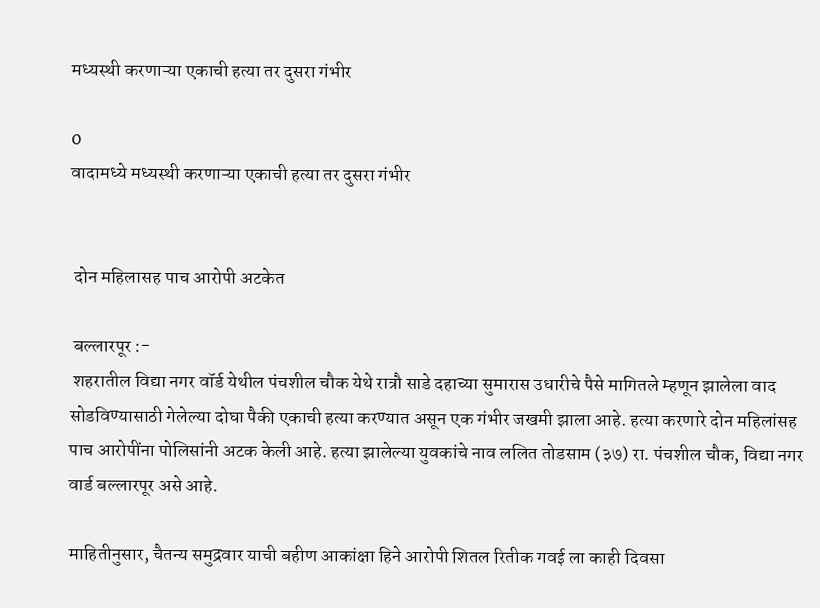मध्यस्थी करणाऱ्या एकाची हत्या तर दुसरा गंभीर

0
वादामध्ये मध्यस्थी करणाऱ्या एकाची हत्या तर दुसरा गंभीर


 दोन महिलासह पाच आरोपी अटकेत

 बल्लारपूर :-
 शहरातील विद्या नगर वॉर्ड येथील पंचशील चौक येथे रात्रौ साडे दहाच्या सुमारास उधारीचे पैसे मागितले म्हणून झालेला वाद सोडविण्यासाठी गेलेल्या दोघा पैकी एकाची हत्या करण्यात असून एक गंभीर जखमी झाला आहे. हत्या करणारे दोन महिलांसह पाच आरोपींना पोलिसांनी अटक केली आहे. हत्या झालेल्या युवकांचे नाव ललित तोडसाम (३७) रा. पंचशील चौक, विद्या नगर वार्ड बल्लारपूर असे आहे.

माहितीनुसार, चैतन्य समुद्रवार याची बहीण आकांक्षा हिने आरोपी शितल रितीक गवई ला काही दिवसा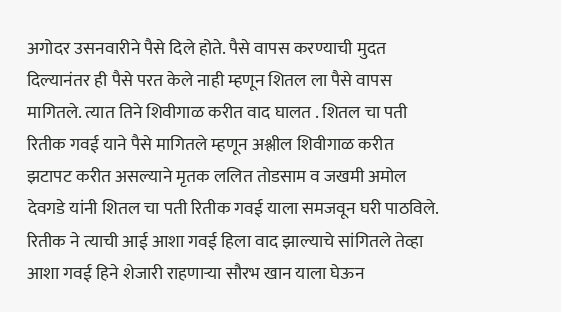अगोदर उसनवारीने पैसे दिले होते. पैसे वापस करण्याची मुदत दिल्यानंतर ही पैसे परत केले नाही म्हणून शितल ला पैसे वापस मागितले. त्यात तिने शिवीगाळ करीत वाद घालत . शितल चा पती रितीक गवई याने पैसे मागितले म्हणून अश्लील शिवीगाळ करीत झटापट करीत असल्याने मृतक ललित तोडसाम व जखमी अमोल देवगडे यांनी शितल चा पती रितीक गवई याला समजवून घरी पाठविले. रितीक ने त्याची आई आशा गवई हिला वाद झाल्याचे सांगितले तेव्हा आशा गवई हिने शेजारी राहणाऱ्या सौरभ खान याला घेऊन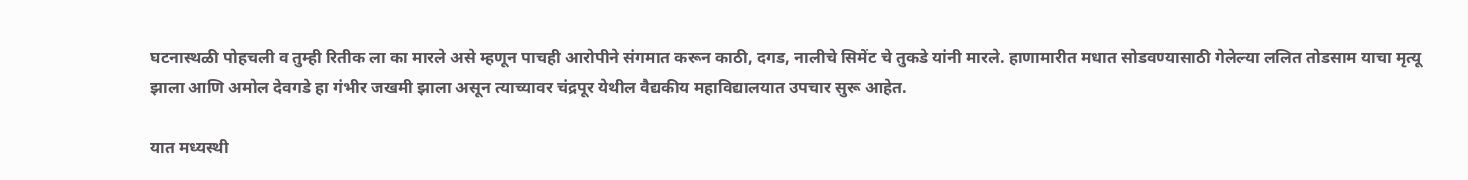घटनास्थळी पोहचली व तुम्ही रितीक ला का मारले असे म्हणून पाचही आरोपीने संगमात करून काठी, दगड, नालीचे सिमेंट चे तुकडे यांनी मारले. हाणामारीत मधात सोडवण्यासाठी गेलेल्या ललित तोडसाम याचा मृत्यू झाला आणि अमोल देवगडे हा गंभीर जखमी झाला असून त्याच्यावर चंद्रपूर येथील वैद्यकीय महाविद्यालयात उपचार सुरू आहेत.

यात मध्यस्थी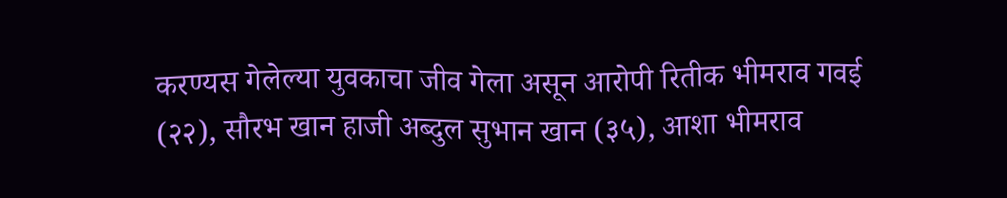करण्यस गेलेल्या युवकाचा जीव गेला असून आरोपी रितीक भीमराव गवई (२२), सौरभ खान हाजी अब्दुल सुभान खान (३५), आशा भीमराव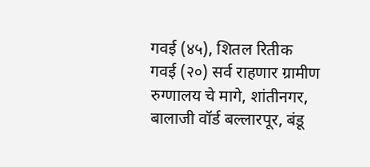गवई (४५), शितल रितीक गवई (२०) सर्व राहणार ग्रामीण रुग्णालय चे मागे, शांतीनगर, बालाजी वॉर्ड बल्लारपूर, बंडू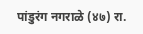पांडुरंग नगराळे (४७) रा.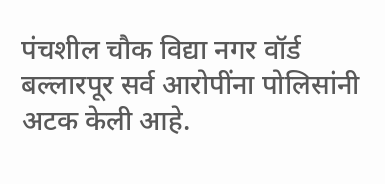पंचशील चौक विद्या नगर वॉर्ड बल्लारपूर सर्व आरोपींना पोलिसांनी अटक केली आहे.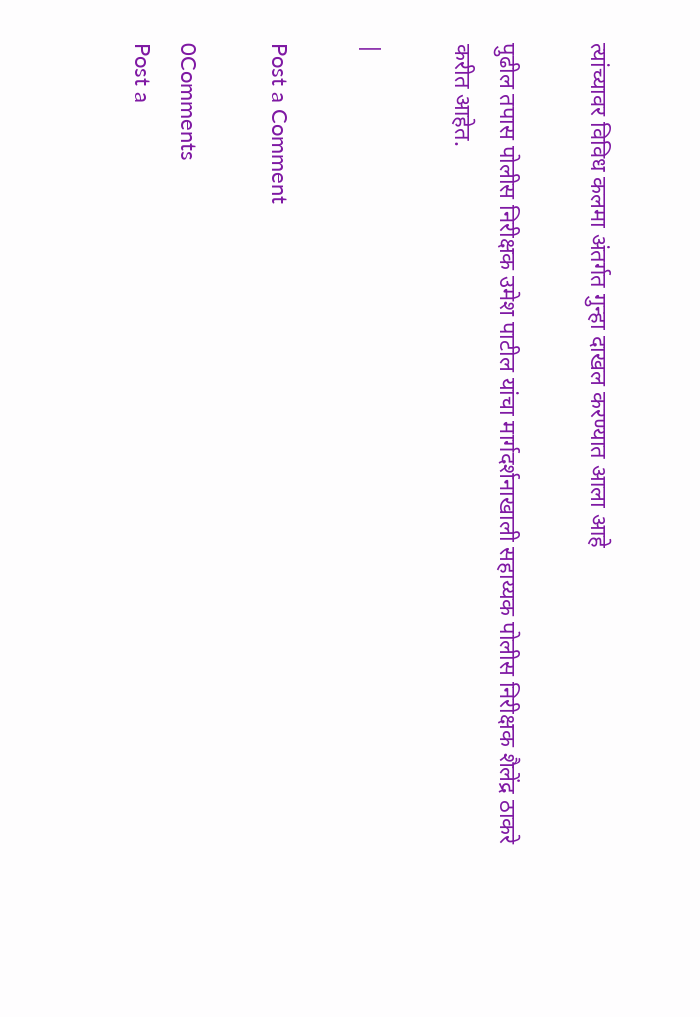त्यांच्यावर विविध कलमा अंतर्गत गुन्हा दाखल करण्यात आला आहे

पुढील तपास पोलीस निरीक्षक उमेश पाटील यांचा मार्गदर्शनाखाली सहाय्यक पोलीस निरीक्षक शैलेंद्र ठाकरे करीत आहेत.

|

Post a Comment

0Comments
Post a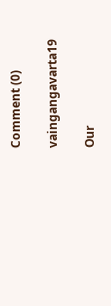Comment (0)

vaingangavarta19

Our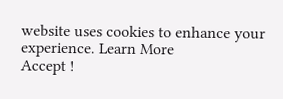website uses cookies to enhance your experience. Learn More
Accept !